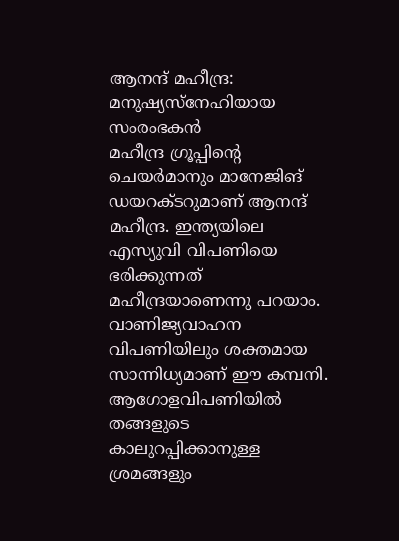ആനന്ദ് മഹീന്ദ്ര: മനുഷ്യസ്നേഹിയായ സംരംഭകൻ
മഹീന്ദ്ര ഗ്രൂപ്പിന്റെ ചെയർമാനും മാനേജിങ് ഡയറക്ടറുമാണ് ആനന്ദ് മഹീന്ദ്ര. ഇന്ത്യയിലെ എസ്യുവി വിപണിയെ ഭരിക്കുന്നത് മഹീന്ദ്രയാണെന്നു പറയാം. വാണിജ്യവാഹന വിപണിയിലും ശക്തമായ സാന്നിധ്യമാണ് ഈ കമ്പനി. ആഗോളവിപണിയിൽ തങ്ങളുടെ കാലുറപ്പിക്കാനുള്ള ശ്രമങ്ങളും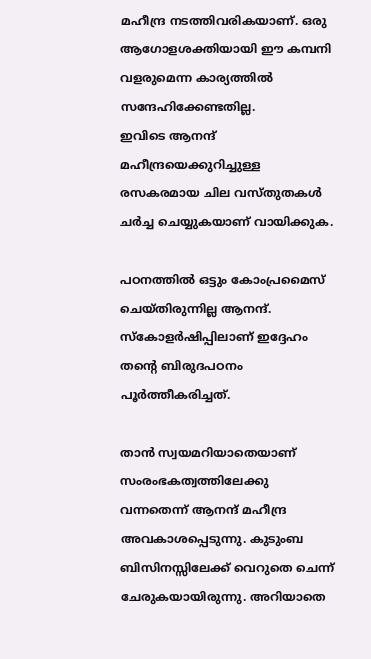മഹീന്ദ്ര നടത്തിവരികയാണ്. ഒരു ആഗോളശക്തിയായി ഈ കമ്പനി വളരുമെന്ന കാര്യത്തിൽ സന്ദേഹിക്കേണ്ടതില്ല.
ഇവിടെ ആനന്ദ് മഹീന്ദ്രയെക്കുറിച്ചുള്ള രസകരമായ ചില വസ്തുതകൾ ചർച്ച ചെയ്യുകയാണ് വായിക്കുക.

പഠനത്തിൽ ഒട്ടും കോംപ്രമൈസ് ചെയ്തിരുന്നില്ല ആനന്ദ്. സ്കോളർഷിപ്പിലാണ് ഇദ്ദേഹം തന്റെ ബിരുദപഠനം പൂർത്തീകരിച്ചത്.

താൻ സ്വയമറിയാതെയാണ് സംരംഭകത്വത്തിലേക്കു വന്നതെന്ന് ആനന്ദ് മഹീന്ദ്ര അവകാശപ്പെടുന്നു. കുടുംബ ബിസിനസ്സിലേക്ക് വെറുതെ ചെന്ന് ചേരുകയായിരുന്നു. അറിയാതെ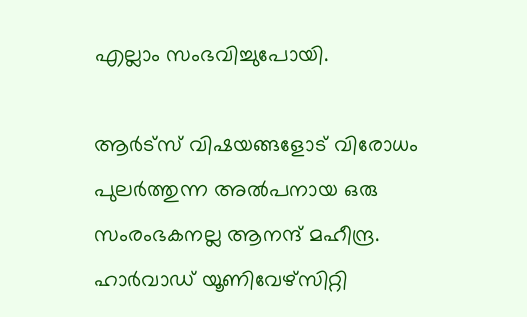എല്ലാം സംഭവിച്ചുപോയി.

ആർട്സ് വിഷയങ്ങളോട് വിരോധം പുലർത്തുന്ന അൽപനായ ഒരു സംരംഭകനല്ല ആനന്ദ് മഹീന്ദ്ര. ഹാർവാഡ് യൂണിവേഴ്സിറ്റി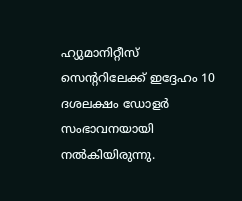ഹ്യുമാനിറ്റീസ് സെന്ററിലേക്ക് ഇദ്ദേഹം 10 ദശലക്ഷം ഡോളർ സംഭാവനയായി നൽകിയിരുന്നു.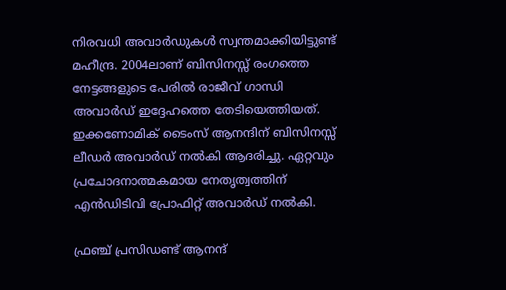നിരവധി അവാർഡുകൾ സ്വന്തമാക്കിയിട്ടുണ്ട് മഹീന്ദ്ര. 2004ലാണ് ബിസിനസ്സ് രംഗത്തെ നേട്ടങ്ങളുടെ പേരിൽ രാജീവ് ഗാന്ധി അവാർഡ് ഇദ്ദേഹത്തെ തേടിയെത്തിയത്. ഇക്കണോമിക് ടൈംസ് ആനന്ദിന് ബിസിനസ്സ് ലീഡർ അവാർഡ് നൽകി ആദരിച്ചു. ഏറ്റവും പ്രചോദനാത്മകമായ നേതൃത്വത്തിന് എൻഡിടിവി പ്രോഫിറ്റ് അവാർഡ് നൽകി.

ഫ്രഞ്ച് പ്രസിഡണ്ട് ആനന്ദ്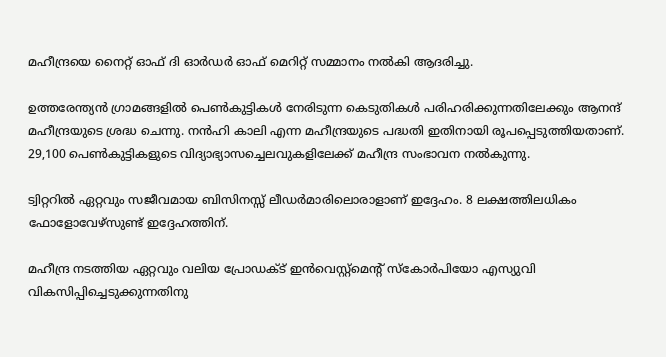മഹീന്ദ്രയെ നൈറ്റ് ഓഫ് ദി ഓർഡർ ഓഫ് മെറിറ്റ് സമ്മാനം നൽകി ആദരിച്ചു.

ഉത്തരേന്ത്യൻ ഗ്രാമങ്ങളിൽ പെൺകുട്ടികൾ നേരിടുന്ന കെടുതികൾ പരിഹരിക്കുന്നതിലേക്കും ആനന്ദ് മഹീന്ദ്രയുടെ ശ്രദ്ധ ചെന്നു. നൻഹി കാലി എന്ന മഹീന്ദ്രയുടെ പദ്ധതി ഇതിനായി രൂപപ്പെടുത്തിയതാണ്. 29,100 പെൺകുട്ടികളുടെ വിദ്യാഭ്യാസച്ചെലവുകളിലേക്ക് മഹീന്ദ്ര സംഭാവന നൽകുന്നു.

ട്വിറ്ററിൽ ഏറ്റവും സജീവമായ ബിസിനസ്സ് ലീഡർമാരിലൊരാളാണ് ഇദ്ദേഹം. 8 ലക്ഷത്തിലധികം ഫോളോവേഴ്സുണ്ട് ഇദ്ദേഹത്തിന്.

മഹീന്ദ്ര നടത്തിയ ഏറ്റവും വലിയ പ്രോഡക്ട് ഇൻവെസ്റ്റ്മെന്റ് സ്കോർപിയോ എസ്യുവി വികസിപ്പിച്ചെടുക്കുന്നതിനു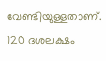വേണ്ടിയുള്ളതാണ്. 120 ദശലക്ഷം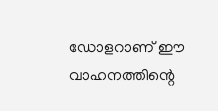ഡോളറാണ് ഈ വാഹനത്തിന്റെ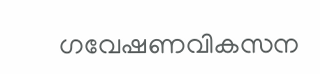ഗവേഷണവികസന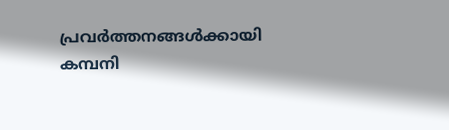പ്രവർത്തനങ്ങൾക്കായി കമ്പനി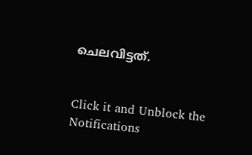ചെലവിട്ടത്.


Click it and Unblock the Notifications